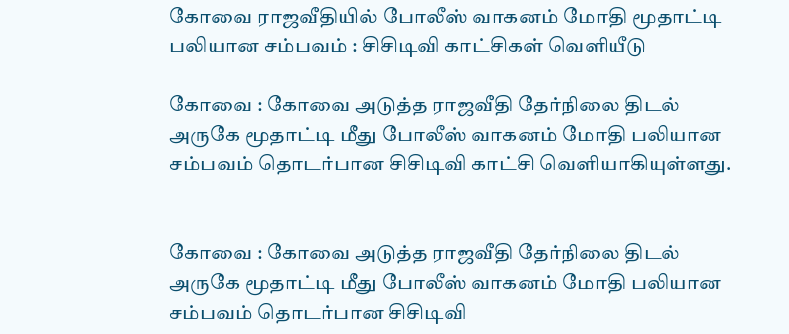கோவை ராஜவீதியில் போலீஸ் வாகனம் மோதி மூதாட்டி பலியான சம்பவம் : சிசிடிவி காட்சிகள் வெளியீடு

கோவை : கோவை அடுத்த ராஜவீதி தேர்நிலை திடல் அருகே மூதாட்டி மீது போலீஸ் வாகனம் மோதி பலியான சம்பவம் தொடர்பான சிசிடிவி காட்சி வெளியாகியுள்ளது.


கோவை : கோவை அடுத்த ராஜவீதி தேர்நிலை திடல் அருகே மூதாட்டி மீது போலீஸ் வாகனம் மோதி பலியான சம்பவம் தொடர்பான சிசிடிவி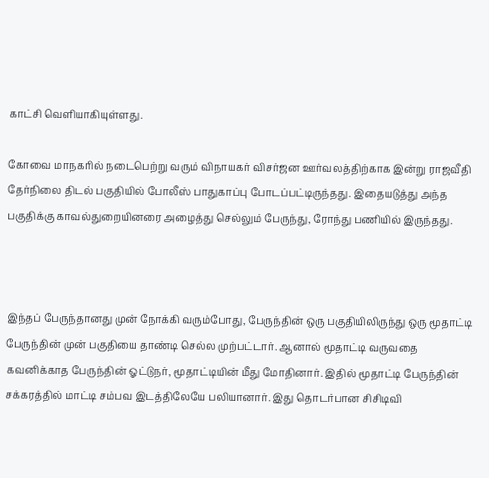காட்சி வெளியாகியுள்ளது.

கோவை மாநகரில் நடைபெற்று வரும் விநாயகர் விசர்ஜன ஊர்வலத்திற்காக இன்று ராஜவீதி தேர்நிலை திடல் பகுதியில் போலீஸ் பாதுகாப்பு போடப்பட்டிருந்தது. இதையடுத்து அந்த பகுதிக்கு காவல்துறையினரை அழைத்து செல்லும் பேருந்து, ரோந்து பணியில் இருந்தது.



இந்தப் பேருந்தானது முன் நோக்கி வரும்போது, பேருந்தின் ஒரு பகுதியிலிருந்து ஒரு மூதாட்டி பேருந்தின் முன் பகுதியை தாண்டி செல்ல முற்பட்டார். ஆனால் மூதாட்டி வருவதை கவனிக்காத பேருந்தின் ஓட்டுநர், மூதாட்டியின் மீது மோதினார். இதில் மூதாட்டி பேருந்தின் சக்கரத்தில் மாட்டி சம்பவ இடத்திலேயே பலியானார். இது தொடர்பான சிசிடிவி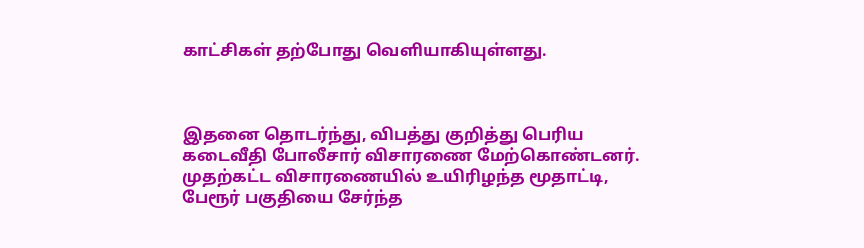காட்சிகள் தற்போது வெளியாகியுள்ளது.



இதனை தொடர்ந்து, விபத்து குறித்து பெரிய கடைவீதி போலீசார் விசாரணை மேற்கொண்டனர். முதற்கட்ட விசாரணையில் உயிரிழந்த மூதாட்டி, பேரூர் பகுதியை சேர்ந்த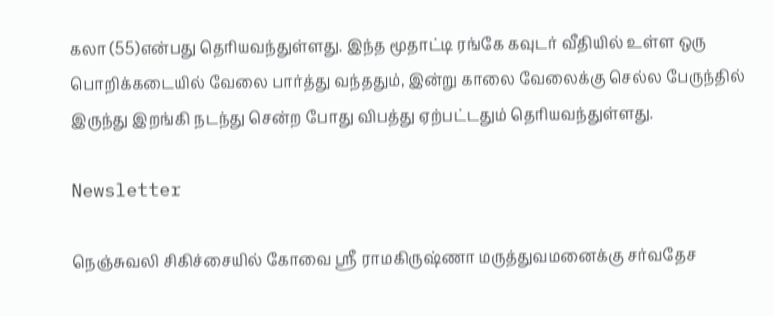கலா (55)என்பது தெரியவந்துள்ளது. இந்த மூதாட்டி ரங்கே கவுடர் வீதியில் உள்ள ஒரு பொறிக்கடையில் வேலை பார்த்து வந்ததும், இன்று காலை வேலைக்கு செல்ல பேருந்தில் இருந்து இறங்கி நடந்து சென்ற போது விபத்து ஏற்பட்டதும் தெரியவந்துள்ளது.

Newsletter

நெஞ்சுவலி சிகிச்சையில் கோவை ஸ்ரீ ராமகிருஷ்ணா மருத்துவமனைக்கு சர்வதேச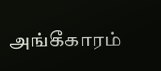அங்கீகாரம்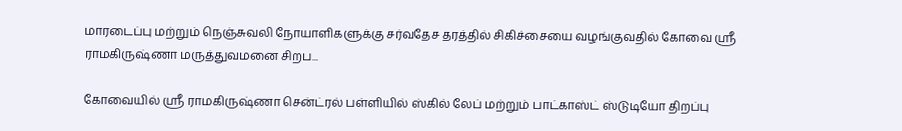மாரடைப்பு மற்றும் நெஞ்சுவலி நோயாளிகளுக்கு சர்வதேச தரத்தில் சிகிச்சையை வழங்குவதில் கோவை ஸ்ரீ ராமகிருஷ்ணா மருத்துவமனை சிறப...

கோவையில் ஸ்ரீ ராமகிருஷ்ணா சென்ட்ரல் பள்ளியில் ஸ்கில் லேப் மற்றும் பாட்காஸ்ட் ஸ்டுடியோ திறப்பு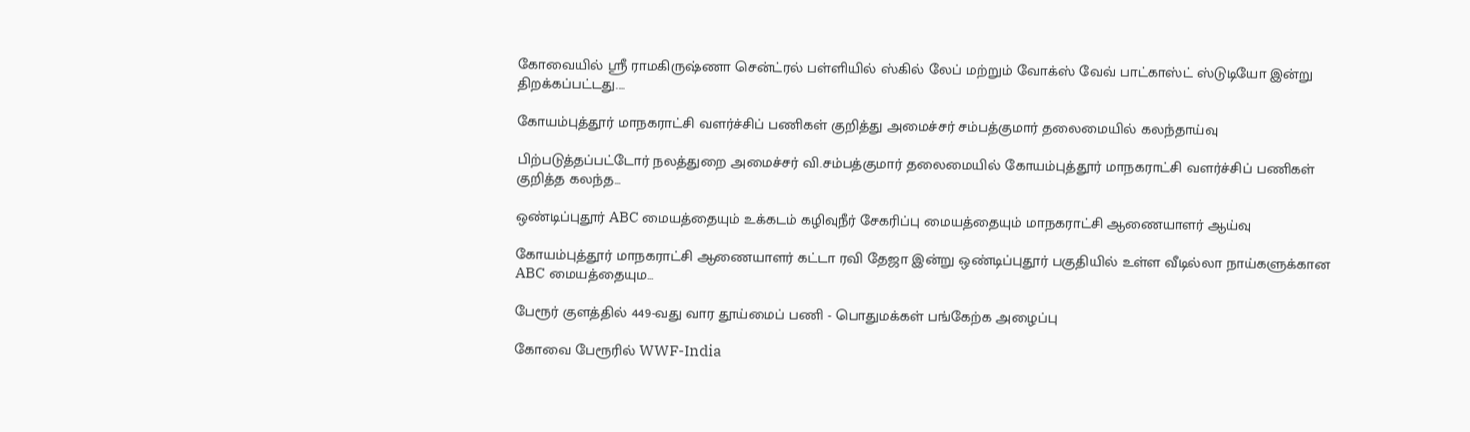கோவையில் ஸ்ரீ ராமகிருஷ்ணா சென்ட்ரல் பள்ளியில் ஸ்கில் லேப் மற்றும் வோக்ஸ் வேவ் பாட்காஸ்ட் ஸ்டுடியோ இன்று திறக்கப்பட்டது....

கோயம்புத்தூர் மாநகராட்சி வளர்ச்சிப் பணிகள் குறித்து அமைச்சர் சம்பத்குமார் தலைமையில் கலந்தாய்வு

பிற்படுத்தப்பட்டோர் நலத்துறை அமைச்சர் வி.சம்பத்குமார் தலைமையில் கோயம்புத்தூர் மாநகராட்சி வளர்ச்சிப் பணிகள் குறித்த கலந்த...

ஒண்டிப்புதூர் ABC மையத்தையும் உக்கடம் கழிவுநீர் சேகரிப்பு மையத்தையும் மாநகராட்சி ஆணையாளர் ஆய்வு

கோயம்புத்தூர் மாநகராட்சி ஆணையாளர் கட்டா ரவி தேஜா இன்று ஒண்டிப்புதூர் பகுதியில் உள்ள வீடில்லா நாய்களுக்கான ABC மையத்தையும...

பேரூர் குளத்தில் 449-வது வார தூய்மைப் பணி - பொதுமக்கள் பங்கேற்க அழைப்பு

கோவை பேரூரில் WWF-India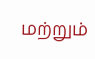மற்றும்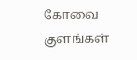கோவை குளங்கள்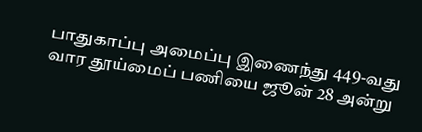பாதுகாப்பு அமைப்பு இணைந்து 449-வது வார தூய்மைப் பணியை ஜூன் 28 அன்று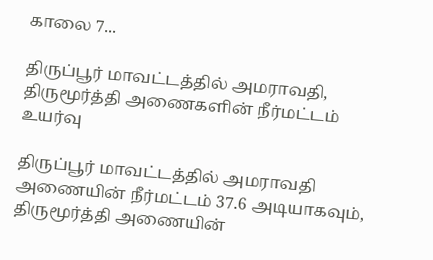காலை 7...

திருப்பூர் மாவட்டத்தில் அமராவதி, திருமூர்த்தி அணைகளின் நீர்மட்டம் உயர்வு

திருப்பூர் மாவட்டத்தில் அமராவதி அணையின் நீர்மட்டம் 37.6 அடியாகவும், திருமூர்த்தி அணையின்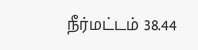நீர்மட்டம் 38.44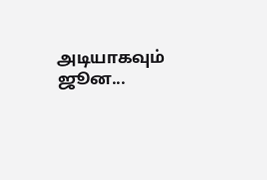அடியாகவும் ஜூன...